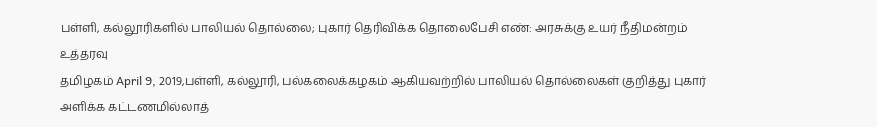பள்ளி, கல்லூரிகளில் பாலியல் தொல்லை; புகார் தெரிவிக்க தொலைபேசி எண்: அரசுக்கு உயர் நீதிமன்றம் உத்தரவு
தமிழகம் April 9, 2019,பள்ளி, கல்லூரி, பல்கலைக்கழகம் ஆகியவற்றில் பாலியல் தொல்லைகள் குறித்து புகார் அளிக்க கட்டணமில்லாத்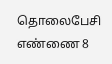தொலைபேசி எண்ணை 8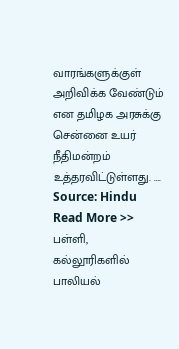வாரங்களுக்குள் அறிவிக்க வேண்டும் என தமிழக அரசுக்கு சென்னை உயர் நீதிமன்றம் உத்தரவிட்டுள்ளது. ….
Source: Hindu
Read More >> பள்ளி, கல்லூரிகளில் பாலியல்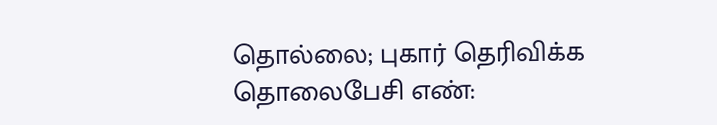தொல்லை; புகார் தெரிவிக்க தொலைபேசி எண்: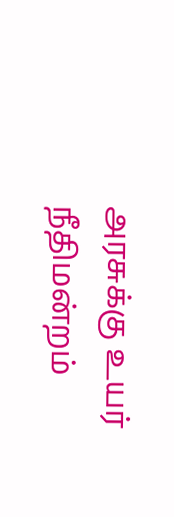அரசுக்கு உயர் நீதிமன்றம்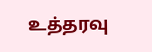உத்தரவு